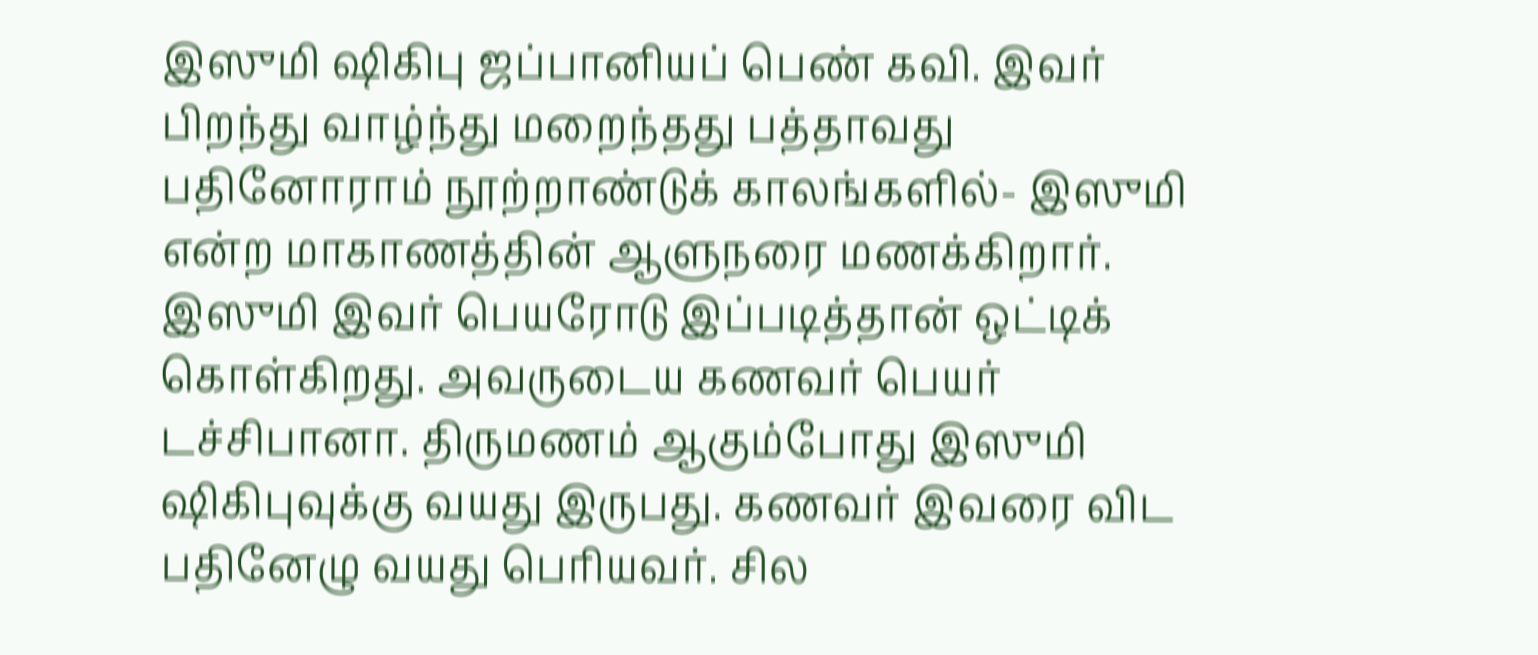இஸுமி ஷிகிபு ஜப்பானியப் பெண் கவி. இவர் பிறந்து வாழ்ந்து மறைந்தது பத்தாவது பதினோராம் நூற்றாண்டுக் காலங்களில்- இஸுமி என்ற மாகாணத்தின் ஆளுநரை மணக்கிறார். இஸுமி இவர் பெயரோடு இப்படித்தான் ஒட்டிக் கொள்கிறது. அவருடைய கணவர் பெயர் டச்சிபானா. திருமணம் ஆகும்போது இஸுமி ஷிகிபுவுக்கு வயது இருபது. கணவர் இவரை விட பதினேழு வயது பெரியவர். சில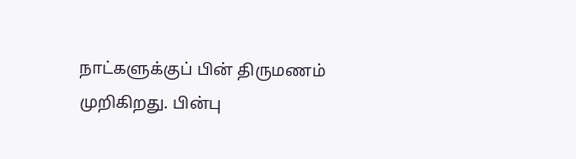நாட்களுக்குப் பின் திருமணம் முறிகிறது. பின்பு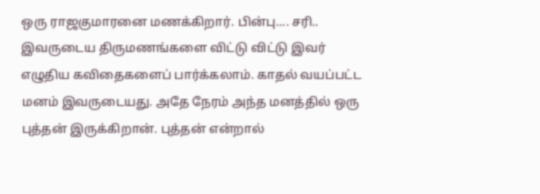ஒரு ராஜகுமாரனை மணக்கிறார். பின்பு.... சரி.. இவருடைய திருமணங்களை விட்டு விட்டு இவர் எழுதிய கவிதைகளைப் பார்க்கலாம். காதல் வயப்பட்ட மனம் இவருடையது. அதே நேரம் அந்த மனத்தில் ஒரு புத்தன் இருக்கிறான். புத்தன் என்றால்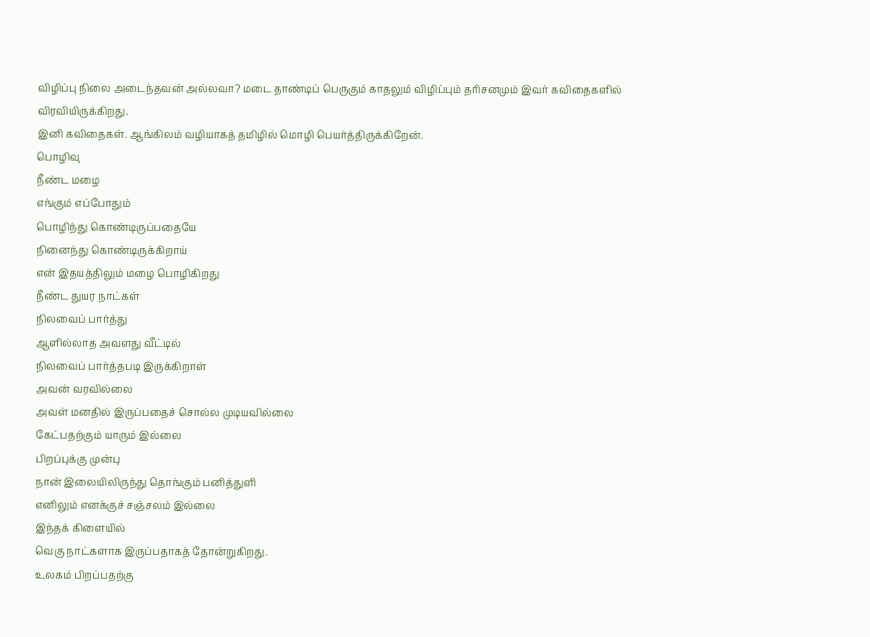விழிப்பு நிலை அடைந்தவன் அல்லவா? மடை தாண்டிப் பெருகும் காதலும் விழிப்பும் தரிசனமும் இவர் கவிதைகளில் விரவியிருக்கிறது.
இனி கவிதைகள். ஆங்கிலம் வழியாகத் தமிழில் மொழி பெயர்த்திருக்கிறேன்.
பொழிவு
நீண்ட மழை
எங்கும் எப்போதும்
பொழிந்து கொண்டிருப்பதையே
நினைந்து கொண்டிருக்கிறாய்
என் இதயத்திலும் மழை பொழிகிறது
நீண்ட துயர நாட்கள்
நிலவைப் பார்த்து
ஆளில்லாத அவளது வீட்டில்
நிலவைப் பார்த்தபடி இருக்கிறாள்
அவன் வரவில்லை
அவள் மனதில் இருப்பதைச் சொல்ல முடியவில்லை
கேட்பதற்கும் யாரும் இல்லை
பிறப்புக்கு முன்பு
நான் இலையிலிருந்து தொங்கும் பனித்துளி
எனிலும் எனக்குச் சஞ்சலம் இல்லை
இந்தக் கிளையில்
வெகு நாட்களாக இருப்பதாகத் தோன்றுகிறது.
உலகம் பிறப்பதற்கு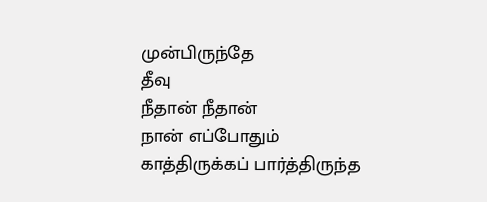முன்பிருந்தே
தீவு
நீதான் நீதான்
நான் எப்போதும்
காத்திருக்கப் பார்த்திருந்த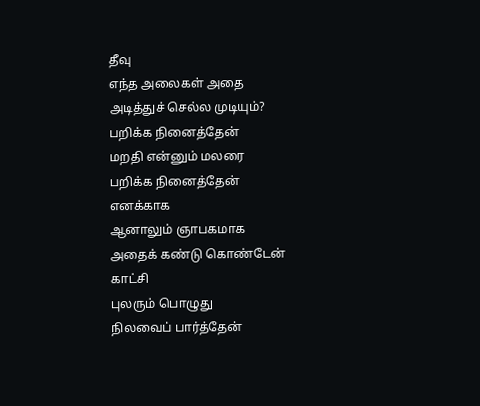தீவு
எந்த அலைகள் அதை
அடித்துச் செல்ல முடியும்?
பறிக்க நினைத்தேன்
மறதி என்னும் மலரை
பறிக்க நினைத்தேன்
எனக்காக
ஆனாலும் ஞாபகமாக
அதைக் கண்டு கொண்டேன்
காட்சி
புலரும் பொழுது
நிலவைப் பார்த்தேன்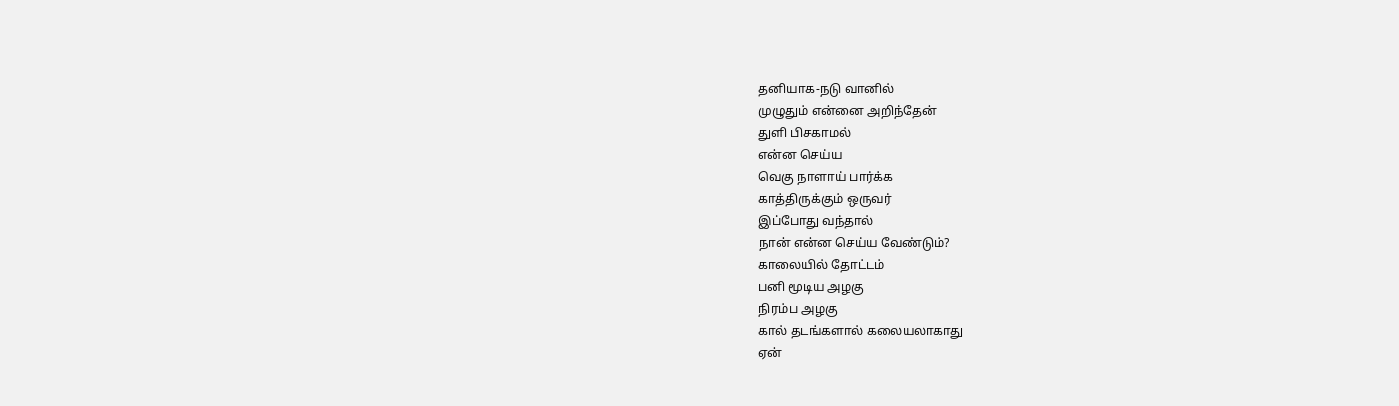தனியாக-நடு வானில்
முழுதும் என்னை அறிந்தேன்
துளி பிசகாமல்
என்ன செய்ய
வெகு நாளாய் பார்க்க
காத்திருக்கும் ஒருவர்
இப்போது வந்தால்
நான் என்ன செய்ய வேண்டும்?
காலையில் தோட்டம்
பனி மூடிய அழகு
நிரம்ப அழகு
கால் தடங்களால் கலையலாகாது
ஏன்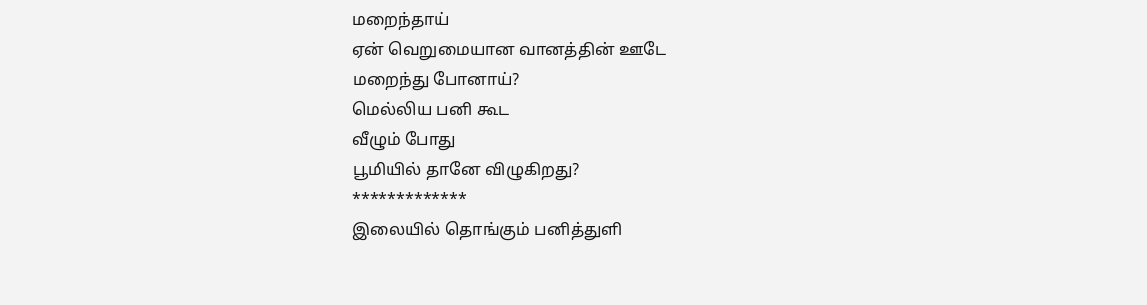மறைந்தாய்
ஏன் வெறுமையான வானத்தின் ஊடே
மறைந்து போனாய்?
மெல்லிய பனி கூட
வீழும் போது
பூமியில் தானே விழுகிறது?
*************
இலையில் தொங்கும் பனித்துளி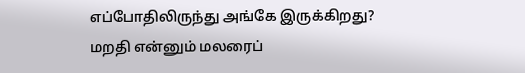எப்போதிலிருந்து அங்கே இருக்கிறது?
மறதி என்னும் மலரைப்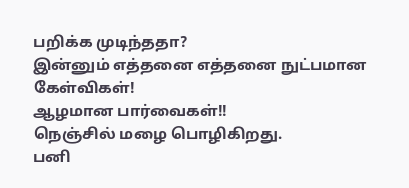பறிக்க முடிந்ததா?
இன்னும் எத்தனை எத்தனை நுட்பமான கேள்விகள்!
ஆழமான பார்வைகள்!!
நெஞ்சில் மழை பொழிகிறது.
பனி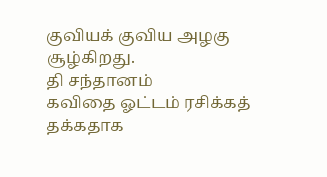குவியக் குவிய அழகு சூழ்கிறது.
தி சந்தானம்
கவிதை ஓட்டம் ரசிக்கத் தக்கதாக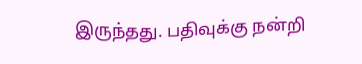இருந்தது. பதிவுக்கு நன்றி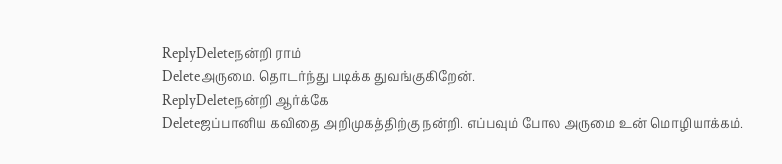ReplyDeleteநன்றி ராம்
Deleteஅருமை. தொடர்ந்து படிக்க துவங்குகிறேன்.
ReplyDeleteநன்றி ஆர்க்கே
Deleteஜப்பானிய கவிதை அறிமுகத்திற்கு நன்றி. எப்பவும் போல அருமை உன் மொழியாக்கம்.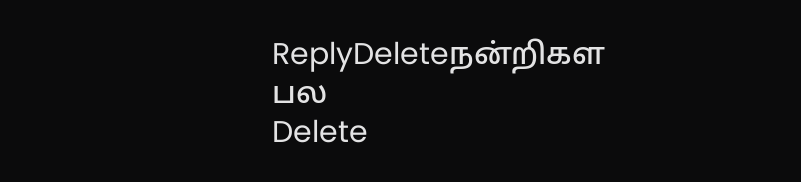ReplyDeleteநன்றிகள பல
Delete